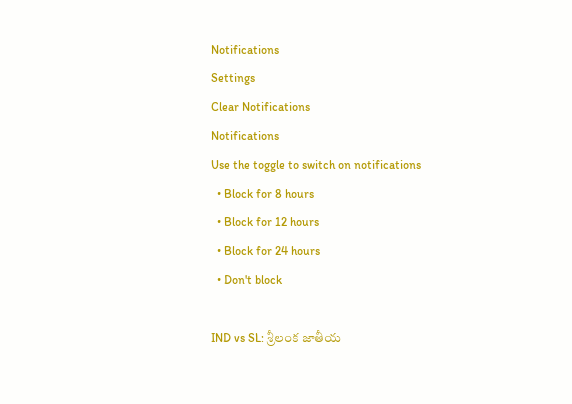Notifications
Settings
Clear Notifications
Notifications
Use the toggle to switch on notifications
  • Block for 8 hours
  • Block for 12 hours
  • Block for 24 hours
  • Don't block

IND vs SL: శ్రీలంక జాతీయ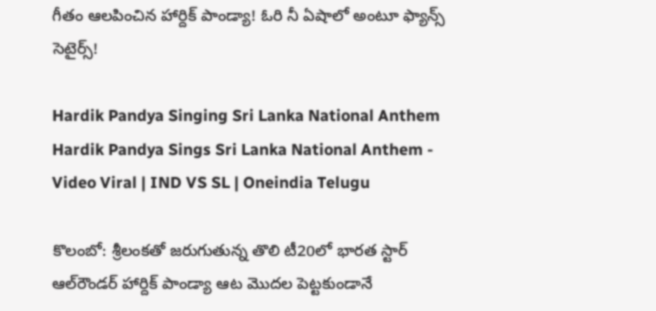గీతం ఆలపించిన హార్దిక్ పాండ్యా! ఓరి నీ ఏషాలో అంటూ ఫ్యాన్స్ సెటైర్స్!

Hardik Pandya Singing Sri Lanka National Anthem
Hardik Pandya Sings Sri Lanka National Anthem - Video Viral | IND VS SL | Oneindia Telugu

కొలంబో: శ్రీలంకతో జరుగుతున్న తొలి టీ20లో భారత స్టార్ ఆల్‌రౌండర్ హార్దిక్ పాండ్యా ఆట మొదల పెట్టకుండానే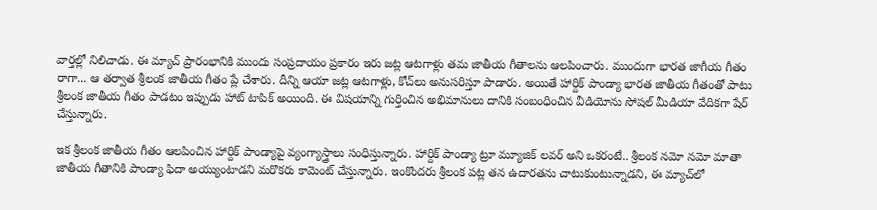వార్తల్లో నిలిచాడు. ఈ మ్యాచ్ ప్రారంభానికి ముందు సంప్రదాయం ప్రకారం ఇరు జట్ల ఆటగాళ్లు తమ జాతీయ గీతాలను ఆలపించారు. ముందుగా భారత జాగీయ గీతం రాగా... ఆ తర్వాత శ్రీలంక జాతీయ గీతం ప్లే చేశారు. దీన్ని ఆయా జట్ల ఆటగాళ్లు, కోచ్‌లు అనుసరిస్తూ పాడారు. అయితే హార్దిక్ పాండ్యా భారత జాతీయ గీతంతో పాటు శ్రీలంక జాతీయ గీతం పాడటం ఇప్పుడు హాట్ టాపిక్ అయింది. ఈ విషయాన్ని గుర్తించిన అభిమానులు దానికి సంబంధించిన వీడియోను సోషల్ మీడియా వేదికగా షేర్ చేస్తున్నారు.

ఇక శ్రీలంక జాతీయ గీతం ఆలపించిన హార్దిక్ పాండ్యాపై వ్యంగ్యాస్త్రాలు సంధిస్తున్నారు. హార్దిక్ పాండ్యా ట్రూ మ్యూజిక్ లవర్ అని ఒకరంటే.. శ్రీలంక నమో నమో మాతా జాతీయ గీతానికి పాండ్యా ఫిదా అయ్యుంటాడని మరొకరు కామెంట్ చేస్తున్నారు. ఇంకొందరు శ్రీలంక పట్ల తన ఉదారతను చాటుకుంటున్నాడని, ఈ మ్యాచ్‌లో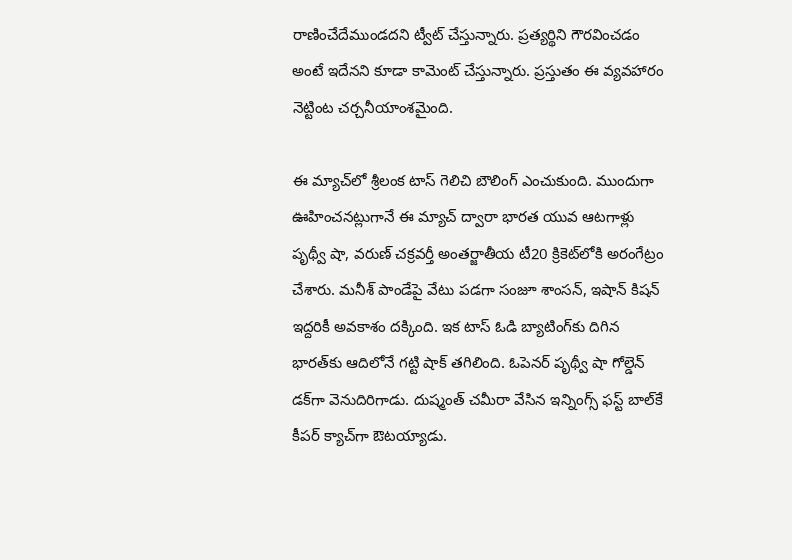రాణించేదేముండదని ట్వీట్ చేస్తున్నారు. ప్రత్యర్థిని గౌరవించడం అంటే ఇదేనని కూడా కామెంట్ చేస్తున్నారు. ప్రస్తుతం ఈ వ్యవహారం నెట్టింట చర్చనీయాంశమైంది.

ఈ మ్యాచ్‌లో శ్రీలంక టాస్ గెలిచి బౌలింగ్ ఎంచుకుంది. ముందుగా ఊహించనట్లుగానే ఈ మ్యాచ్ ద్వారా భారత యువ ఆటగాళ్లు పృథ్వీ షా, వరుణ్ చక్రవర్తీ అంతర్జాతీయ టీ20 క్రికెట్‌లోకి అరంగేట్రం చేశారు. మనీశ్ పాండేపై వేటు పడగా సంజూ శాంసన్, ఇషాన్ కిషన్‌ ఇద్దరికీ అవకాశం దక్కింది. ఇక టాస్ ఓడి బ్యాటింగ్‌కు దిగిన భారత్‌కు ఆదిలోనే గట్టి షాక్ తగిలింది. ఓపెనర్ పృథ్వీ షా గోల్డెన్ డక్‌గా వెనుదిరిగాడు. దుష్మంత్ చమీరా వేసిన ఇన్నింగ్స్ ఫస్ట్ బాల్‌కే కీపర్ క్యాచ్‌గా ఔటయ్యాడు.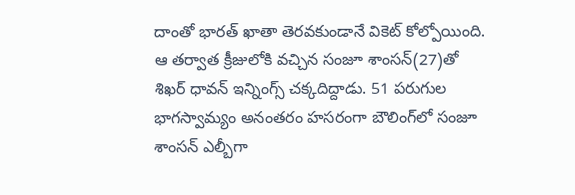దాంతో భారత్ ఖాతా తెరవకుండానే వికెట్ కోల్పోయింది. ఆ తర్వాత క్రీజులోకి వచ్చిన సంజూ శాంసన్‌(27)తో శిఖర్ ధావన్ ఇన్నింగ్స్ చక్కదిద్దాడు. 51 పరుగుల భాగస్వామ్యం అనంతరం హసరంగా బౌలింగ్‌లో సంజూ శాంసన్ ఎల్బీగా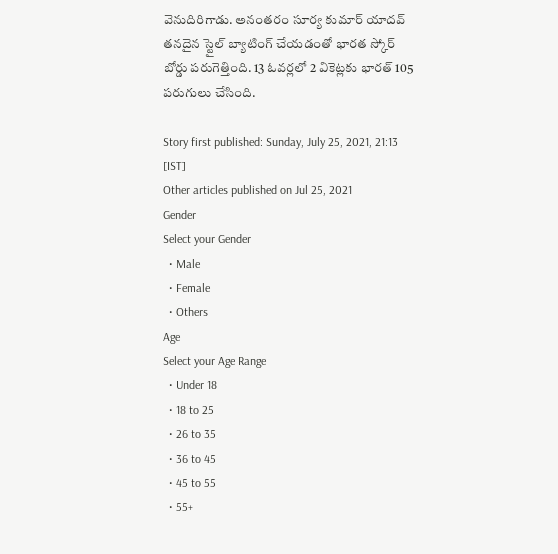వెనుదిరిగాడు. అనంతరం సూర్య కుమార్ యాదవ్ తనదైన స్టైల్ బ్యాటింగ్ చేయడంతో భారత స్కోర్ బోర్డు పరుగెత్తింది. 13 ఓవర్లలో 2 వికెట్లకు భారత్ 105 పరుగులు చేసింది.

Story first published: Sunday, July 25, 2021, 21:13 [IST]
Other articles published on Jul 25, 2021
Gender
Select your Gender
  • Male
  • Female
  • Others
Age
Select your Age Range
  • Under 18
  • 18 to 25
  • 26 to 35
  • 36 to 45
  • 45 to 55
  • 55+